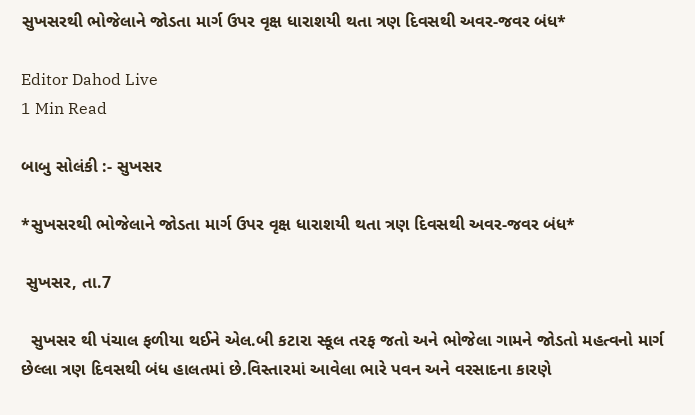સુખસરથી ભોજેલાને જોડતા માર્ગ ઉપર વૃક્ષ ધારાશયી થતા ત્રણ દિવસથી અવર-જવર બંધ*

Editor Dahod Live
1 Min Read

બાબુ સોલંકી :- સુખસર

*સુખસરથી ભોજેલાને જોડતા માર્ગ ઉપર વૃક્ષ ધારાશયી થતા ત્રણ દિવસથી અવર-જવર બંધ*

 સુખસર, તા.7

  સુખસર થી પંચાલ ફળીયા થઈને એલ.બી કટારા સ્કૂલ તરફ જતો અને ભોજેલા ગામને જોડતો મહત્વનો માર્ગ છેલ્લા ત્રણ દિવસથી બંધ હાલતમાં છે.વિસ્તારમાં આવેલા ભારે પવન અને વરસાદના કારણે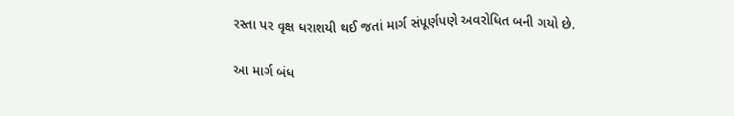રસ્તા પર વૃક્ષ ધરાશયી થઈ જતાં માર્ગ સંપૂર્ણપણે અવરોધિત બની ગયો છે.

આ માર્ગ બંધ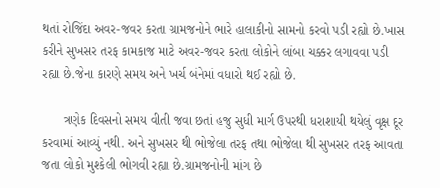થતાં રોજિંદા અવર-જવર કરતા ગ્રામજનોને ભારે હાલાકીનો સામનો કરવો પડી રહ્યો છે.ખાસ કરીને સુખસર તરફ કામકાજ માટે અવર-જવર કરતા લોકોને લાંબા ચક્કર લગાવવા પડી રહ્યા છે.જેના કારણે સમય અને ખર્ચ બંનેમાં વધારો થઈ રહ્યો છે.

      ત્રણેક દિવસનો સમય વીતી જવા છતાં હજુ સુધી માર્ગ ઉપરથી ધરાશાયી થયેલું વૃક્ષ દૂર કરવામાં આવ્યું નથી. અને સુખસર થી ભોજેલા તરફ તથા ભોજેલા થી સુખસર તરફ આવતા જતા લોકો મુશ્કેલી ભોગવી રહ્યા છે.ગ્રામજનોની માંગ છે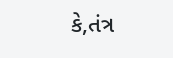કે,તંત્ર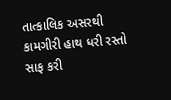તાત્કાલિક અસરથી કામગીરી હાથ ધરી રસ્તો સાફ કરી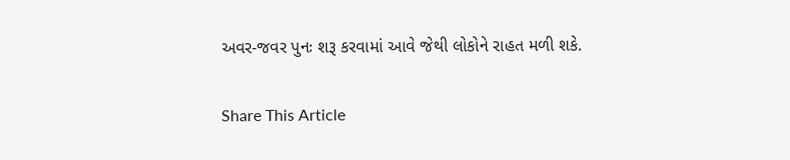અવર-જવર પુનઃ શરૂ કરવામાં આવે જેથી લોકોને રાહત મળી શકે.

Share This Article